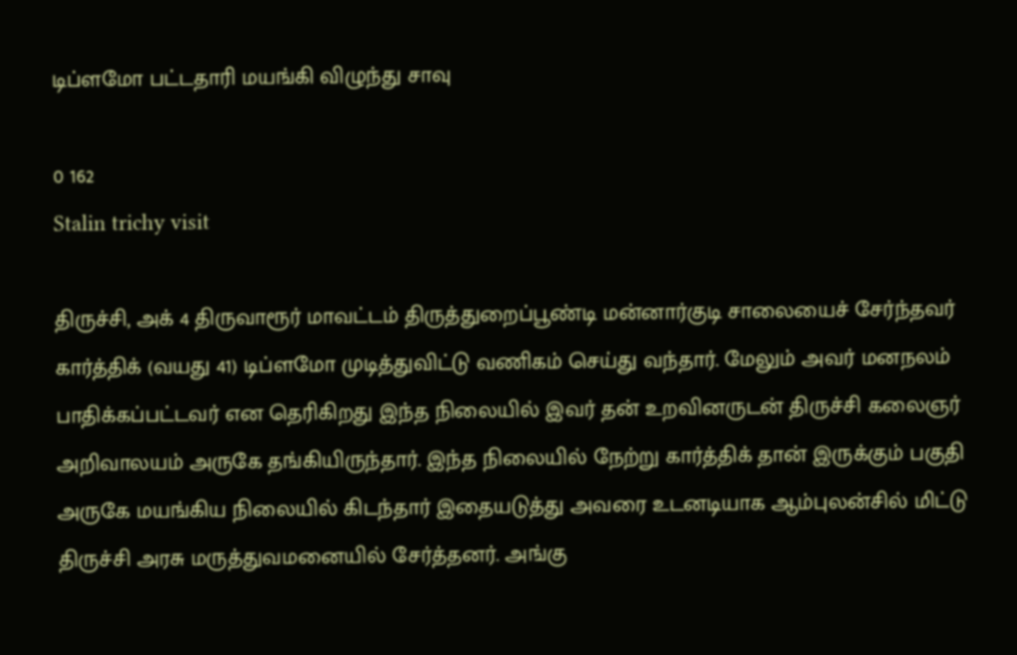டிப்ளமோ பட்டதாரி மயங்கி விழுந்து சாவு

0 162
Stalin trichy visit

திருச்சி, அக் 4 திருவாரூர் மாவட்டம் திருத்துறைப்பூண்டி மன்னார்குடி சாலையைச் சேர்ந்தவர் கார்த்திக் (வயது 41) டிப்ளமோ முடித்துவிட்டு வணிகம் செய்து வந்தார். மேலும் அவர் மனநலம் பாதிக்கப்பட்டவர் என தெரிகிறது இந்த நிலையில் இவர் தன் உறவினருடன் திருச்சி கலைஞர் அறிவாலயம் அருகே தங்கியிருந்தார். இந்த நிலையில் நேற்று கார்த்திக் தான் இருக்கும் பகுதி அருகே மயங்கிய நிலையில் கிடந்தார் இதையடுத்து அவரை உடனடியாக ஆம்புலன்சில் மிட்டு திருச்சி அரசு மருத்துவமனையில் சேர்த்தனர். அங்கு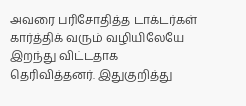அவரை பரிசோதித்த டாக்டர்கள் கார்த்திக் வரும் வழியிலேயே இறந்து விட்டதாக தெரிவித்தனர். இதுகுறித்து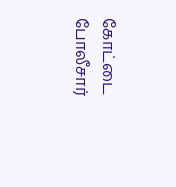கோட்டை போலீசார்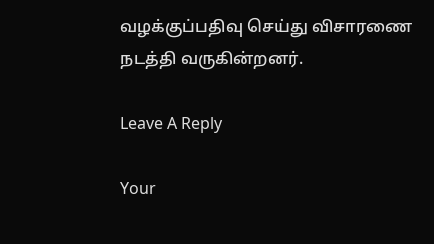வழக்குப்பதிவு செய்து விசாரணை நடத்தி வருகின்றனர்.

Leave A Reply

Your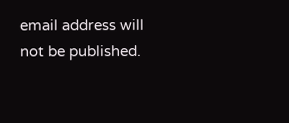email address will not be published.